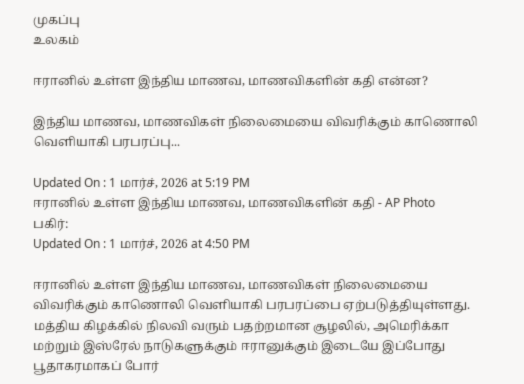முகப்பு
உலகம்

ஈரானில் உள்ள இந்திய மாணவ, மாணவிகளின் கதி என்ன?

இந்திய மாணவ, மாணவிகள் நிலைமையை விவரிக்கும் காணொலி வெளியாகி பரபரப்பு...

Updated On : 1 மார்ச், 2026 at 5:19 PM
ஈரானில் உள்ள இந்திய மாணவ, மாணவிகளின் கதி - AP Photo
பகிர்:
Updated On : 1 மார்ச், 2026 at 4:50 PM

ஈரானில் உள்ள இந்திய மாணவ, மாணவிகள் நிலைமையை விவரிக்கும் காணொலி வெளியாகி பரபரப்பை ஏற்படுத்தியுள்ளது. மத்திய கிழக்கில் நிலவி வரும் பதற்றமான சூழலில், அமெரிக்கா மற்றும் இஸ்ரேல் நாடுகளுக்கும் ஈரானுக்கும் இடையே இப்போது பூதாகரமாகப் போர்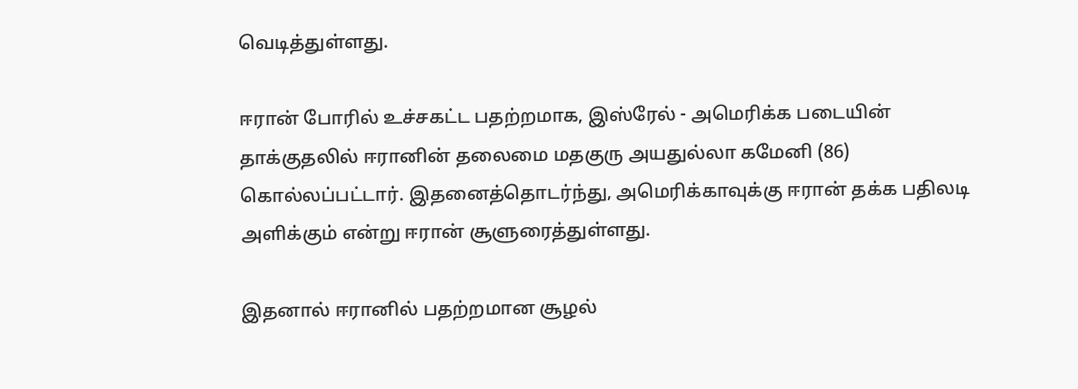வெடித்துள்ளது.

ஈரான் போரில் உச்சகட்ட பதற்றமாக, இஸ்ரேல் - அமெரிக்க படையின் தாக்குதலில் ஈரானின் தலைமை மதகுரு அயதுல்லா கமேனி (86) கொல்லப்பட்டார். இதனைத்தொடர்ந்து, அமெரிக்காவுக்கு ஈரான் தக்க பதிலடி அளிக்கும் என்று ஈரான் சூளுரைத்துள்ளது.

இதனால் ஈரானில் பதற்றமான சூழல்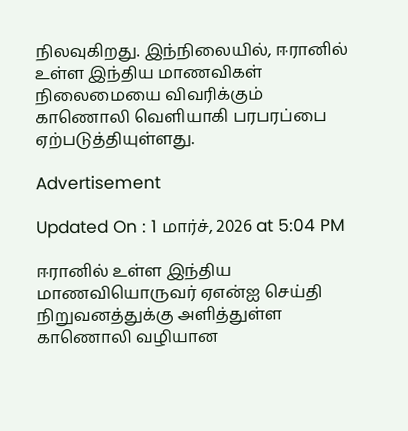நிலவுகிறது. இந்நிலையில், ஈரானில் உள்ள இந்திய மாணவிகள் நிலைமையை விவரிக்கும் காணொலி வெளியாகி பரபரப்பை ஏற்படுத்தியுள்ளது.

Advertisement

Updated On : 1 மார்ச், 2026 at 5:04 PM

ஈரானில் உள்ள இந்திய மாணவியொருவர் ஏஎன்ஐ செய்தி நிறுவனத்துக்கு அளித்துள்ள காணொலி வழியான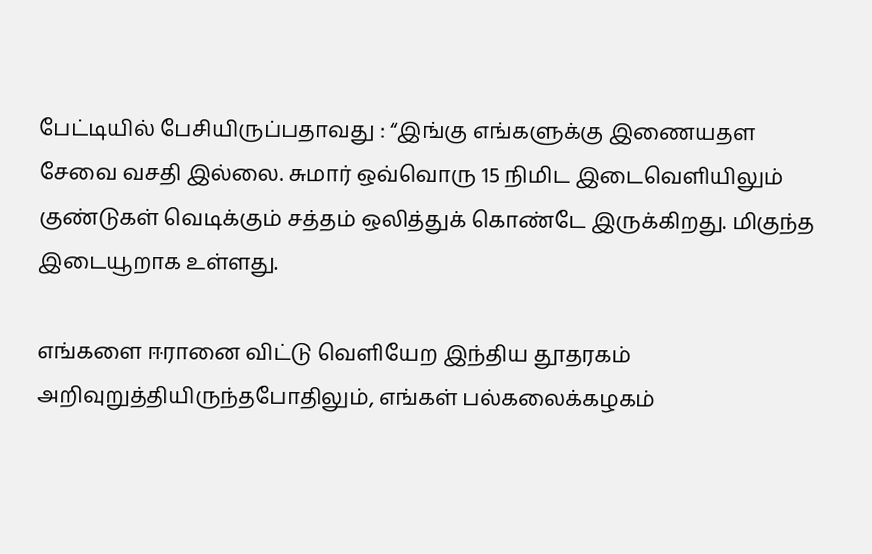பேட்டியில் பேசியிருப்பதாவது : “இங்கு எங்களுக்கு இணையதள சேவை வசதி இல்லை. சுமார் ஒவ்வொரு 15 நிமிட இடைவெளியிலும் குண்டுகள் வெடிக்கும் சத்தம் ஒலித்துக் கொண்டே இருக்கிறது. மிகுந்த இடையூறாக உள்ளது.

எங்களை ஈரானை விட்டு வெளியேற இந்திய தூதரகம் அறிவுறுத்தியிருந்தபோதிலும், எங்கள் பல்கலைக்கழகம்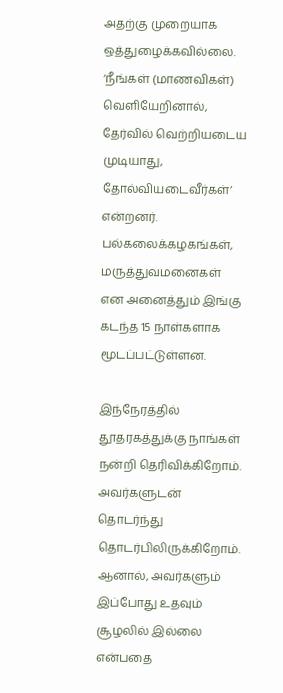அதற்கு முறையாக ஒத்துழைக்கவில்லை. ‘நீங்கள் (மாணவிகள்) வெளியேறினால், தேர்வில் வெற்றியடைய முடியாது, தோல்வியடைவீர்கள்’ என்றனர். பல்கலைக்கழகங்கள், மருத்துவமனைகள் என அனைத்தும் இங்கு கடந்த 15 நாள்களாக மூடப்பட்டுள்ளன.

இந்நேரத்தில் தூதரகத்துக்கு நாங்கள் நன்றி தெரிவிக்கிறோம். அவர்களுடன் தொடர்ந்து தொடர்பிலிருக்கிறோம். ஆனால், அவர்களும் இப்போது உதவும் சூழலில் இல்லை என்பதை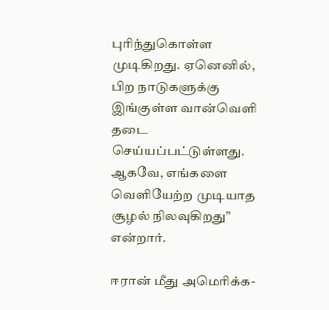புரிந்துகொள்ள முடிகிறது. ஏனெனில், பிற நாடுகளுக்கு இங்குள்ள வான்வெளி தடை செய்யப்பட்டுள்ளது. ஆகவே, எங்களை வெளியேற்ற முடியாத சூழல் நிலவுகிறது” என்றார்.

ஈரான் மீது அமெரிக்க-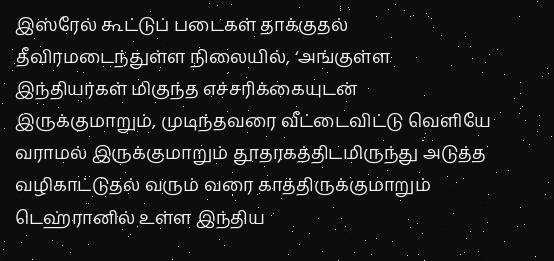இஸ்ரேல் கூட்டுப் படைகள் தாக்குதல் தீவிரமடைந்துள்ள நிலையில், ‘அங்குள்ள இந்தியர்கள் மிகுந்த எச்சரிக்கையுடன் இருக்குமாறும், முடிந்தவரை வீட்டைவிட்டு வெளியே வராமல் இருக்குமாறும் தூதரகத்திடமிருந்து அடுத்த வழிகாட்டுதல் வரும் வரை காத்திருக்குமாறும் டெஹ்ரானில் உள்ள இந்திய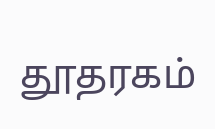தூதரகம்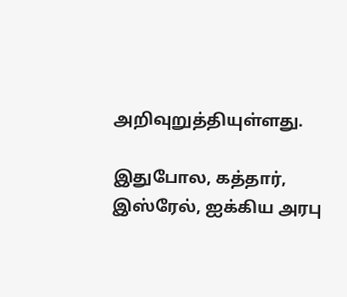அறிவுறுத்தியுள்ளது.

இதுபோல, கத்தார், இஸ்ரேல், ஐக்கிய அரபு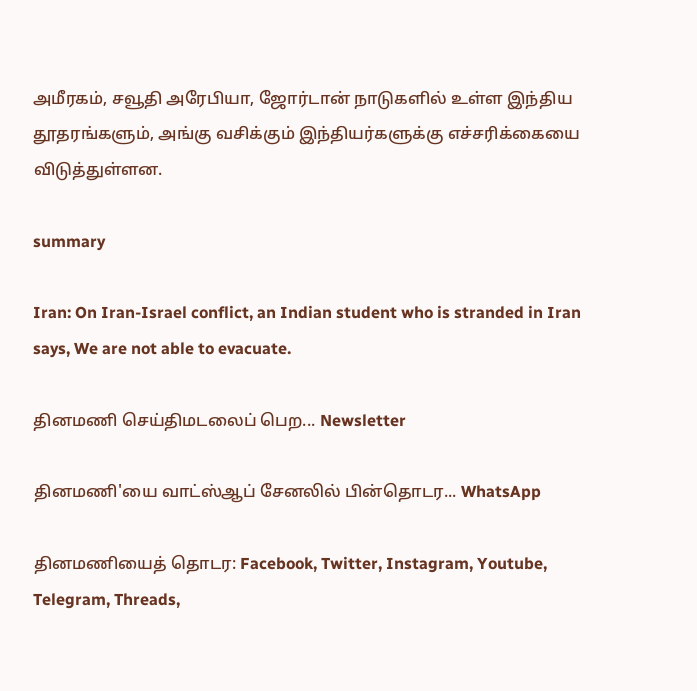அமீரகம், சவூதி அரேபியா, ஜோர்டான் நாடுகளில் உள்ள இந்திய தூதரங்களும், அங்கு வசிக்கும் இந்தியர்களுக்கு எச்சரிக்கையை விடுத்துள்ளன.

summary

Iran: On Iran-Israel conflict, an Indian student who is stranded in Iran says, We are not able to evacuate.

தினமணி செய்திமடலைப் பெற... Newsletter

தினமணி'யை வாட்ஸ்ஆப் சேனலில் பின்தொடர... WhatsApp

தினமணியைத் தொடர: Facebook, Twitter, Instagram, Youtube, Telegram, Threads,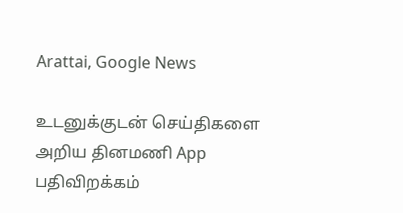Arattai, Google News

உடனுக்குடன் செய்திகளை அறிய தினமணி App பதிவிறக்கம்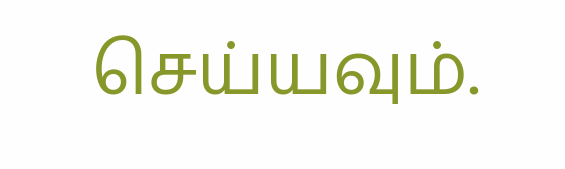செய்யவும்.